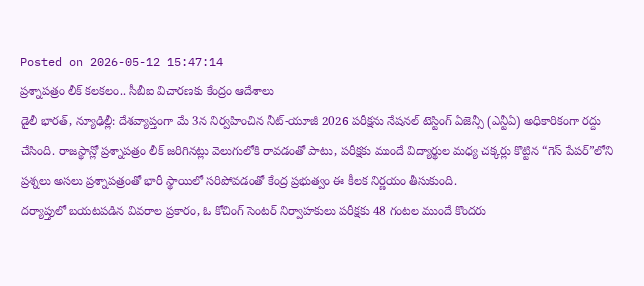Posted on 2026-05-12 15:47:14
ప్రశ్నాపత్రం లీక్ కలకలం.. సీబీఐ విచారణకు కేంద్రం ఆదేశాలు
డైలీ భారత్, న్యూఢిల్లీ: దేశవ్యాప్తంగా మే 3న నిర్వహించిన నీట్-యూజీ 2026 పరీక్షను నేషనల్ టెస్టింగ్ ఏజెన్సీ (ఎన్టీఏ) అధికారికంగా రద్దు చేసింది. రాజస్థాన్లో ప్రశ్నాపత్రం లీక్ జరిగినట్లు వెలుగులోకి రావడంతో పాటు, పరీక్షకు ముందే విద్యార్థుల మధ్య చక్కర్లు కొట్టిన “గెస్ పేపర్”లోని ప్రశ్నలు అసలు ప్రశ్నాపత్రంతో భారీ స్థాయిలో సరిపోవడంతో కేంద్ర ప్రభుత్వం ఈ కీలక నిర్ణయం తీసుకుంది.
దర్యాప్తులో బయటపడిన వివరాల ప్రకారం, ఓ కోచింగ్ సెంటర్ నిర్వాహకులు పరీక్షకు 48 గంటల ముందే కొందరు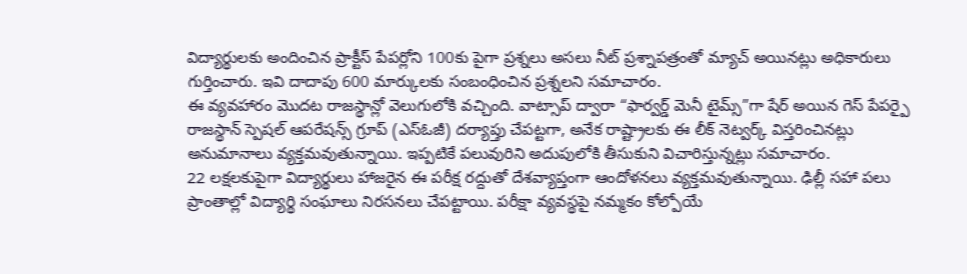విద్యార్థులకు అందించిన ప్రాక్టీస్ పేపర్లోని 100కు పైగా ప్రశ్నలు అసలు నీట్ ప్రశ్నాపత్రంతో మ్యాచ్ అయినట్లు అధికారులు గుర్తించారు. ఇవి దాదాపు 600 మార్కులకు సంబంధించిన ప్రశ్నలని సమాచారం.
ఈ వ్యవహారం మొదట రాజస్థాన్లో వెలుగులోకి వచ్చింది. వాట్సాప్ ద్వారా “ఫార్వర్డ్ మెనీ టైమ్స్”గా షేర్ అయిన గెస్ పేపర్పై రాజస్థాన్ స్పెషల్ ఆపరేషన్స్ గ్రూప్ (ఎస్ఓజీ) దర్యాప్తు చేపట్టగా, అనేక రాష్ట్రాలకు ఈ లీక్ నెట్వర్క్ విస్తరించినట్లు అనుమానాలు వ్యక్తమవుతున్నాయి. ఇప్పటికే పలువురిని అదుపులోకి తీసుకుని విచారిస్తున్నట్లు సమాచారం.
22 లక్షలకుపైగా విద్యార్థులు హాజరైన ఈ పరీక్ష రద్దుతో దేశవ్యాప్తంగా ఆందోళనలు వ్యక్తమవుతున్నాయి. ఢిల్లీ సహా పలు ప్రాంతాల్లో విద్యార్థి సంఘాలు నిరసనలు చేపట్టాయి. పరీక్షా వ్యవస్థపై నమ్మకం కోల్పోయే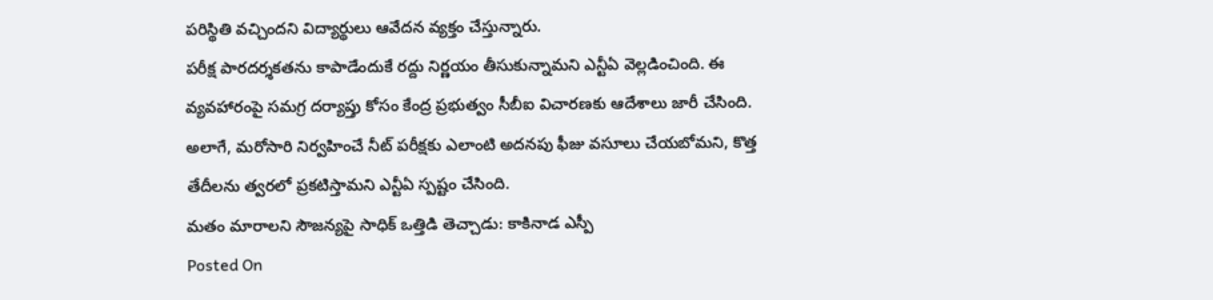పరిస్థితి వచ్చిందని విద్యార్థులు ఆవేదన వ్యక్తం చేస్తున్నారు.
పరీక్ష పారదర్శకతను కాపాడేందుకే రద్దు నిర్ణయం తీసుకున్నామని ఎన్టీఏ వెల్లడించింది. ఈ వ్యవహారంపై సమగ్ర దర్యాప్తు కోసం కేంద్ర ప్రభుత్వం సీబీఐ విచారణకు ఆదేశాలు జారీ చేసింది. అలాగే, మరోసారి నిర్వహించే నీట్ పరీక్షకు ఎలాంటి అదనపు ఫీజు వసూలు చేయబోమని, కొత్త తేదీలను త్వరలో ప్రకటిస్తామని ఎన్టీఏ స్పష్టం చేసింది.
మతం మారాలని సౌజన్యపై సాధిక్ ఒత్తిడి తెచ్చాడు: కాకినాడ ఎస్పీ
Posted On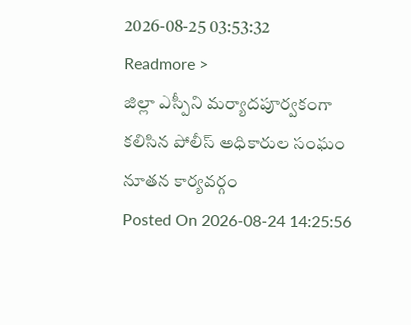2026-08-25 03:53:32
Readmore >
జిల్లా ఎస్పీని మర్యాదపూర్వకంగా కలిసిన పోలీస్ అధికారుల సంఘం నూతన కార్యవర్గం
Posted On 2026-08-24 14:25:56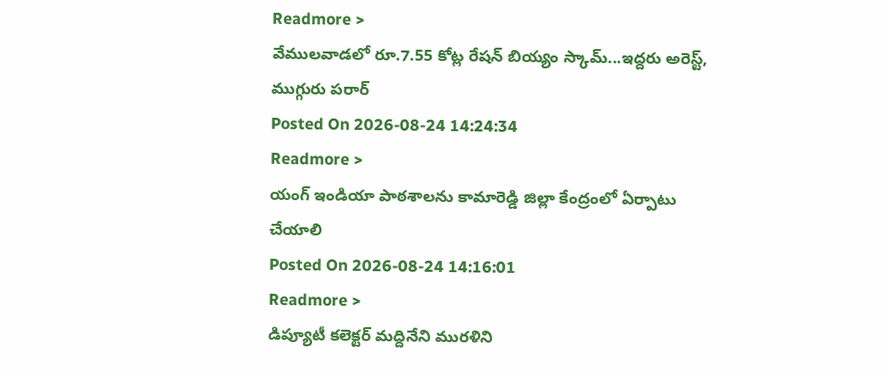Readmore >
వేములవాడలో రూ.7.55 కోట్ల రేషన్ బియ్యం స్కామ్...ఇద్దరు అరెస్ట్, ముగ్గురు పరార్
Posted On 2026-08-24 14:24:34
Readmore >
యంగ్ ఇండియా పాఠశాలను కామారెడ్డి జిల్లా కేంద్రంలో ఏర్పాటు చేయాలి
Posted On 2026-08-24 14:16:01
Readmore >
డిప్యూటీ కలెక్టర్ మద్దినేని మురళిని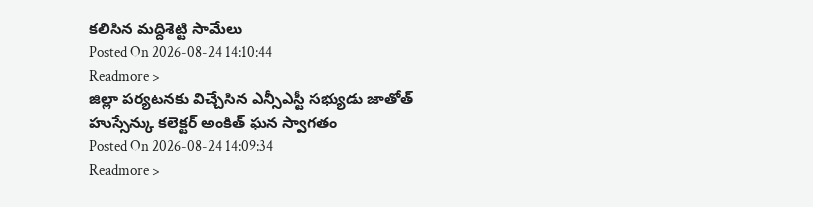కలిసిన మద్దిశెట్టి సామేలు
Posted On 2026-08-24 14:10:44
Readmore >
జిల్లా పర్యటనకు విచ్చేసిన ఎన్సీఎస్టీ సభ్యుడు జాతోత్ హుస్సేన్కు కలెక్టర్ అంకిత్ ఘన స్వాగతం
Posted On 2026-08-24 14:09:34
Readmore >